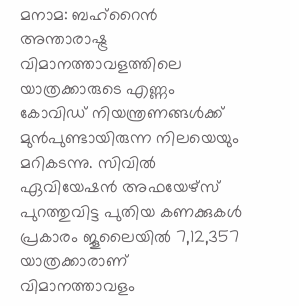മനാമ: ബഹ്റൈൻ അന്താരാഷ്ട്ര വിമാനത്താവളത്തിലെ യാത്രക്കാരുടെ എണ്ണം കോവിഡ് നിയന്ത്രണങ്ങൾക്ക് മുൻപുണ്ടായിരുന്ന നിലയെയും മറികടന്നു. സിവിൽ ഏവിയേഷൻ അഫയേഴ്സ് പുറത്തുവിട്ട പുതിയ കണക്കുകൾ പ്രകാരം ജൂലൈയിൽ 7,12,357 യാത്രക്കാരാണ് വിമാനത്താവളം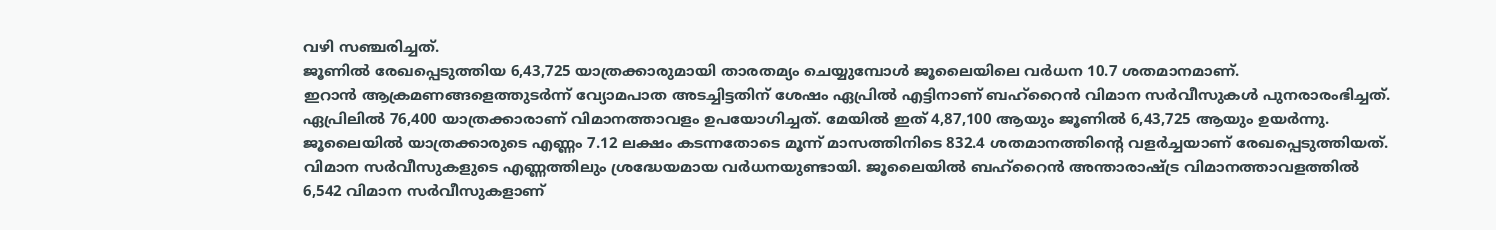വഴി സഞ്ചരിച്ചത്.
ജൂണിൽ രേഖപ്പെടുത്തിയ 6,43,725 യാത്രക്കാരുമായി താരതമ്യം ചെയ്യുമ്പോൾ ജൂലൈയിലെ വർധന 10.7 ശതമാനമാണ്.
ഇറാൻ ആക്രമണങ്ങളെത്തുടർന്ന് വ്യോമപാത അടച്ചിട്ടതിന് ശേഷം ഏപ്രിൽ എട്ടിനാണ് ബഹ്റൈൻ വിമാന സർവീസുകൾ പുനരാരംഭിച്ചത്. ഏപ്രിലിൽ 76,400 യാത്രക്കാരാണ് വിമാനത്താവളം ഉപയോഗിച്ചത്. മേയിൽ ഇത് 4,87,100 ആയും ജൂണിൽ 6,43,725 ആയും ഉയർന്നു. ജൂലൈയിൽ യാത്രക്കാരുടെ എണ്ണം 7.12 ലക്ഷം കടന്നതോടെ മൂന്ന് മാസത്തിനിടെ 832.4 ശതമാനത്തിന്റെ വളർച്ചയാണ് രേഖപ്പെടുത്തിയത്.
വിമാന സർവീസുകളുടെ എണ്ണത്തിലും ശ്രദ്ധേയമായ വർധനയുണ്ടായി. ജൂലൈയിൽ ബഹ്റൈൻ അന്താരാഷ്ട്ര വിമാനത്താവളത്തിൽ 6,542 വിമാന സർവീസുകളാണ്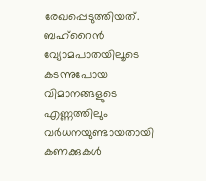രേഖപ്പെടുത്തിയത്. ബഹ്റൈൻ വ്യോമപാതയിലൂടെ കടന്നുപോയ വിമാനങ്ങളുടെ എണ്ണത്തിലും വർധനയുണ്ടായതായി കണക്കുകൾ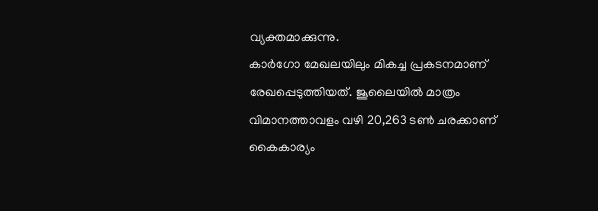വ്യക്തമാക്കുന്നു.
കാർഗോ മേഖലയിലും മികച്ച പ്രകടനമാണ് രേഖപ്പെടുത്തിയത്. ജൂലൈയിൽ മാത്രം വിമാനത്താവളം വഴി 20,263 ടൺ ചരക്കാണ് കൈകാര്യം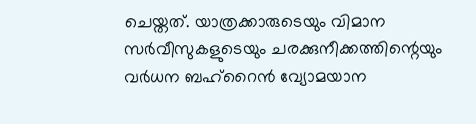ചെയ്തത്. യാത്രക്കാരുടെയും വിമാന സർവീസുകളുടെയും ചരക്കുനീക്കത്തിന്റെയും വർധന ബഹ്റൈൻ വ്യോമയാന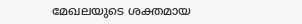മേഖലയുടെ ശക്തമായ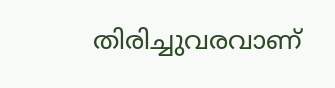തിരിച്ചുവരവാണ്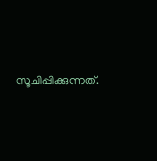സൂചിപ്പിക്കുന്നത്.